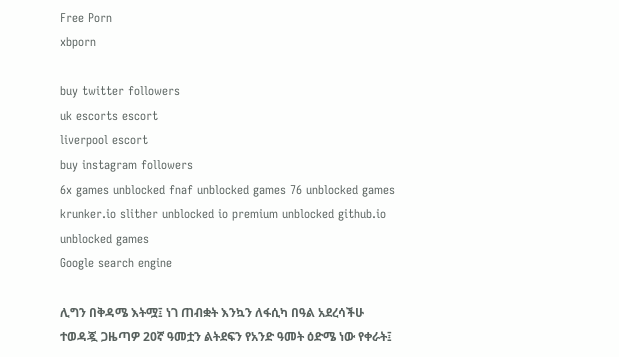Free Porn
xbporn

buy twitter followers
uk escorts escort
liverpool escort
buy instagram followers
6x games unblocked fnaf unblocked games 76 unblocked games krunker.io slither unblocked io premium unblocked github.io unblocked games
Google search engine

ሊግን በቅዳሜ እትሟ፤ ነገ ጠብቋት እንኳን ለፋሲካ በዓል አደረሳችሁ ተወዳጇ ጋዜጣዎ 20ኛ ዓመቷን ልትደፍን የአንድ ዓመት ዕድሜ ነው የቀራት፤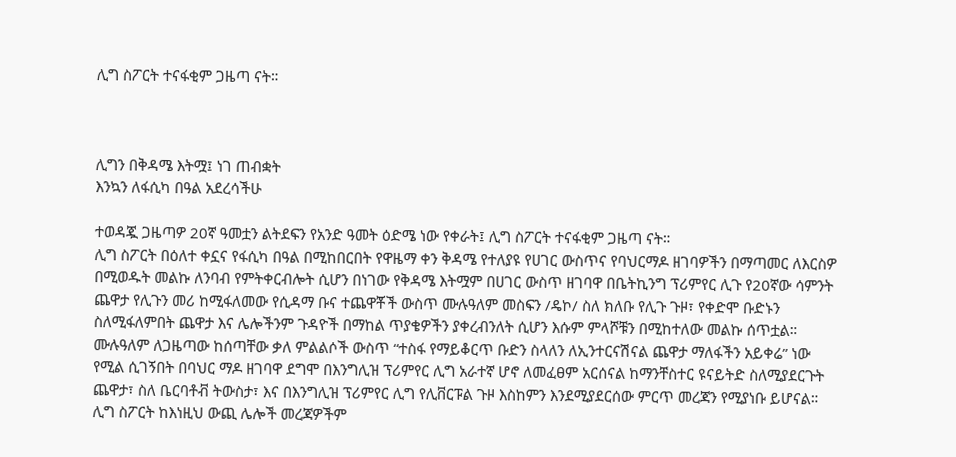ሊግ ስፖርት ተናፋቂም ጋዜጣ ናት።



ሊግን በቅዳሜ እትሟ፤ ነገ ጠብቋት
እንኳን ለፋሲካ በዓል አደረሳችሁ

ተወዳጇ ጋዜጣዎ 20ኛ ዓመቷን ልትደፍን የአንድ ዓመት ዕድሜ ነው የቀራት፤ ሊግ ስፖርት ተናፋቂም ጋዜጣ ናት።
ሊግ ስፖርት በዕለተ ቀኗና የፋሲካ በዓል በሚከበርበት የዋዜማ ቀን ቅዳሜ የተለያዩ የሀገር ውስጥና የባህርማዶ ዘገባዎችን በማጣመር ለእርስዎ በሚወዱት መልኩ ለንባብ የምትቀርብሎት ሲሆን በነገው የቅዳሜ እትሟም በሀገር ውስጥ ዘገባዋ በቤትኪንግ ፕሪምየር ሊጉ የ20ኛው ሳምንት ጨዋታ የሊጉን መሪ ከሚፋለመው የሲዳማ ቡና ተጨዋቾች ውስጥ ሙሉዓለም መስፍን /ዴኮ/ ስለ ክለቡ የሊጉ ጉዞ፣ የቀድሞ ቡድኑን ስለሚፋለምበት ጨዋታ እና ሌሎችንም ጉዳዮች በማከል ጥያቄዎችን ያቀረብንለት ሲሆን እሱም ምላሾቹን በሚከተለው መልኩ ሰጥቷል።
ሙሉዓለም ለጋዜጣው ከሰጣቸው ቃለ ምልልሶች ውስጥ “ተስፋ የማይቆርጥ ቡድን ስላለን ለኢንተርናሽናል ጨዋታ ማለፋችን አይቀሬ” ነው የሚል ሲገኝበት በባህር ማዶ ዘገባዋ ደግሞ በእንግሊዝ ፕሪምየር ሊግ አራተኛ ሆኖ ለመፈፀም አርሰናል ከማንቸስተር ዩናይትድ ስለሚያደርጉት ጨዋታ፣ ስለ ቤርባቶቭ ትውስታ፣ እና በእንግሊዝ ፕሪምየር ሊግ የሊቨርፑል ጉዞ እስከምን እንደሚያደርሰው ምርጥ መረጃን የሚያነቡ ይሆናል። ሊግ ስፖርት ከእነዚህ ውጪ ሌሎች መረጃዎችም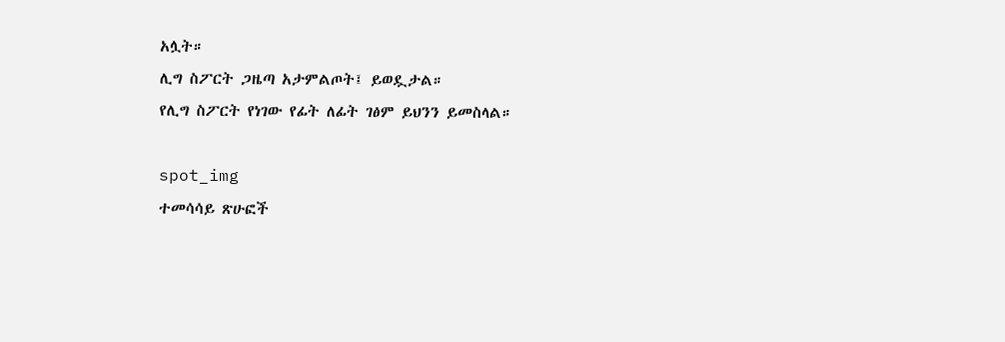አሏት።
ሊግ ስፖርት ጋዜጣ አታምልጦት፤ ይወዷታል።
የሊግ ስፖርት የነገው የፊት ለፊት ገፅም ይህንን ይመስላል።

spot_img
ተመሳሳይ ጽሁፎች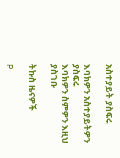አስተያይት ያስፍሩ

እባክዎን አስተያይትዎን ያስፍሩ
እባክዎን ስምዎን እዚህ ያስገቡ

ትኩስ ዜናዎች

P